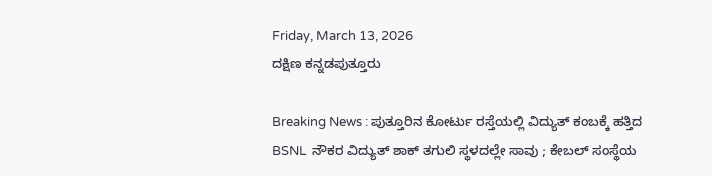Friday, March 13, 2026
ದಕ್ಷಿಣ ಕನ್ನಡಪುತ್ತೂರು

Breaking News : ಪುತ್ತೂರಿನ ಕೋರ್ಟು ರಸ್ತೆಯಲ್ಲಿ ವಿದ್ಯುತ್ ಕಂಬಕ್ಕೆ ಹತ್ತಿದ BSNL  ನೌಕರ ವಿದ್ಯುತ್ ಶಾಕ್ ತಗುಲಿ ಸ್ಥಳದಲ್ಲೇ ಸಾವು ; ಕೇಬಲ್ ಸಂಸ್ಥೆಯ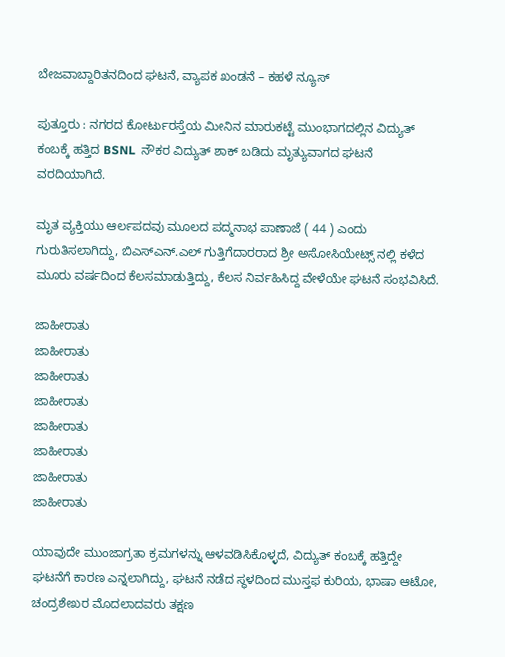ಬೇಜವಾಬ್ದಾರಿತನದಿಂದ ಘಟನೆ, ವ್ಯಾಪಕ ಖಂಡನೆ – ಕಹಳೆ ನ್ಯೂಸ್

ಪುತ್ತೂರು : ನಗರದ ಕೋರ್ಟುರಸ್ತೆಯ ಮೀನಿನ ಮಾರುಕಟ್ಟೆ ಮುಂಭಾಗದಲ್ಲಿನ ವಿದ್ಯುತ್ ಕಂಬಕ್ಕೆ ಹತ್ತಿದ BSNL  ನೌಕರ ವಿದ್ಯುತ್ ಶಾಕ್ ಬಡಿದು ಮೃತ್ಯುವಾಗದ ಘಟನೆ ವರದಿಯಾಗಿದೆ.

ಮೃತ ವ್ಯಕ್ತಿಯು ಆರ್ಲಪದವು ಮೂಲದ ಪದ್ಮನಾಭ ಪಾಣಾಜೆ ( 44 ) ಎಂದು ಗುರುತಿಸಲಾಗಿದ್ದು, ಬಿಎಸ್ಎನ್.ಎಲ್ ಗುತ್ತಿಗೆದಾರರಾದ ಶ್ರೀ ಅಸೋಸಿಯೇಟ್ಸ್ ನಲ್ಲಿ ಕಳೆದ ಮೂರು ವರ್ಷದಿಂದ ಕೆಲಸಮಾಡುತ್ತಿದ್ದು, ಕೆಲಸ ನಿರ್ವಹಿಸಿದ್ದ ವೇಳೆಯೇ ಘಟನೆ ಸಂಭವಿಸಿದೆ.

ಜಾಹೀರಾತು
ಜಾಹೀರಾತು
ಜಾಹೀರಾತು
ಜಾಹೀರಾತು
ಜಾಹೀರಾತು
ಜಾಹೀರಾತು
ಜಾಹೀರಾತು
ಜಾಹೀರಾತು

ಯಾವುದೇ ಮುಂಜಾಗ್ರತಾ ಕ್ರಮಗಳನ್ನು ಆಳವಡಿಸಿಕೊಳ್ಳದೆ, ವಿದ್ಯುತ್ ಕಂಬಕ್ಕೆ ಹತ್ತಿದ್ದೇ ಘಟನೆಗೆ ಕಾರಣ ಎನ್ನಲಾಗಿದ್ದು, ಘಟನೆ ನಡೆದ ಸ್ಥಳದಿಂದ ಮುಸ್ತಫ ಕುರಿಯ, ಭಾಷಾ ಆಟೋ, ಚಂದ್ರಶೇಖರ ಮೊದಲಾದವರು ತಕ್ಷಣ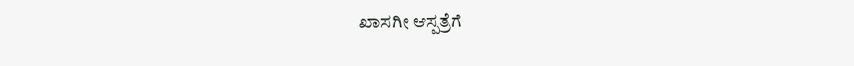ಖಾಸಗೀ ಆಸ್ಪತ್ರೆಗೆ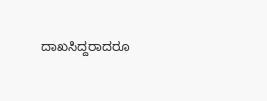ದಾಖಸಿದ್ದರಾದರೂ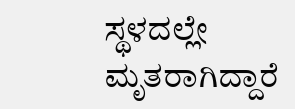ಸ್ಥಳದಲ್ಲೇ ಮೃತರಾಗಿದ್ದಾರೆ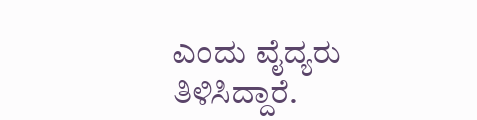ಎಂದು ವೈದ್ಯರು ತಿಳಿಸಿದ್ದಾರೆ.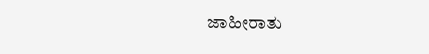ಜಾಹೀರಾತು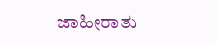ಜಾಹೀರಾತು